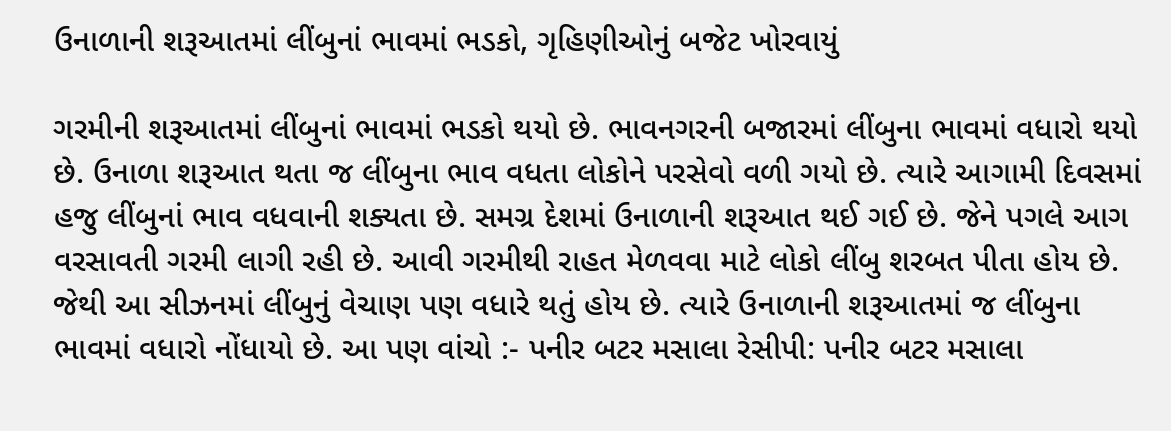ઉનાળાની શરૂઆતમાં લીંબુનાં ભાવમાં ભડકો, ગૃહિણીઓનું બજેટ ખોરવાયું

ગરમીની શરૂઆતમાં લીંબુનાં ભાવમાં ભડકો થયો છે. ભાવનગરની બજારમાં લીંબુના ભાવમાં વધારો થયો છે. ઉનાળા શરૂઆત થતા જ લીંબુના ભાવ વધતા લોકોને પરસેવો વળી ગયો છે. ત્યારે આગામી દિવસમાં હજુ લીંબુનાં ભાવ વધવાની શક્યતા છે. સમગ્ર દેશમાં ઉનાળાની શરૂઆત થઈ ગઈ છે. જેને પગલે આગ વરસાવતી ગરમી લાગી રહી છે. આવી ગરમીથી રાહત મેળવવા માટે લોકો લીંબુ શરબત પીતા હોય છે. જેથી આ સીઝનમાં લીંબુનું વેચાણ પણ વધારે થતું હોય છે. ત્યારે ઉનાળાની શરૂઆતમાં જ લીંબુના ભાવમાં વધારો નોંધાયો છે. આ પણ વાંચો :- પનીર બટર મસાલા રેસીપી: પનીર બટર મસાલા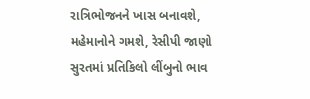રાત્રિભોજનને ખાસ બનાવશે, મહેમાનોને ગમશે, રેસીપી જાણો સુરતમાં પ્રતિકિલો લીંબુનો ભાવ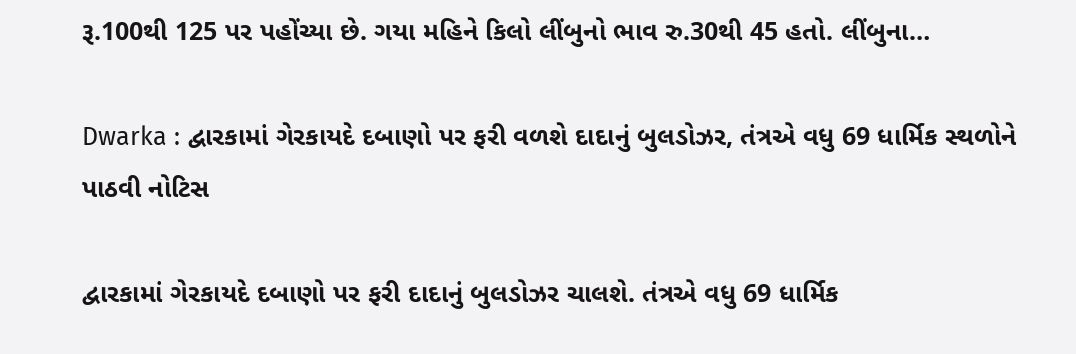રૂ.100થી 125 પર પહોંચ્યા છે. ગયા મહિને કિલો લીંબુનો ભાવ રુ.30થી 45 હતો. લીંબુના…

Dwarka : દ્વારકામાં ગેરકાયદે દબાણો પર ફરી વળશે દાદાનું બુલડોઝર, તંત્રએ વધુ 69 ધાર્મિક સ્થળોને પાઠવી નોટિસ

દ્વારકામાં ગેરકાયદે દબાણો પર ફરી દાદાનું બુલડોઝર ચાલશે. તંત્રએ વધુ 69 ધાર્મિક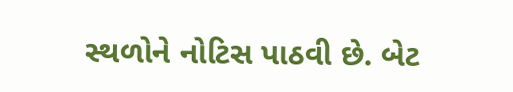સ્થળોને નોટિસ પાઠવી છે. બેટ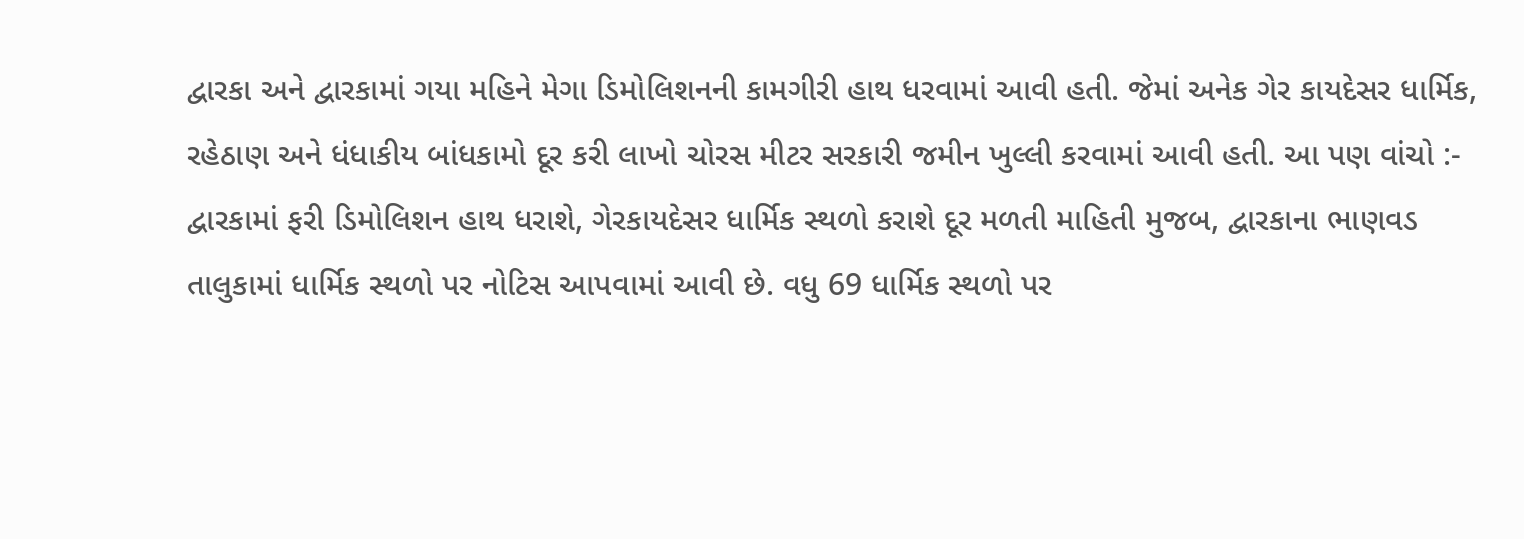દ્વારકા અને દ્વારકામાં ગયા મહિને મેગા ડિમોલિશનની કામગીરી હાથ ધરવામાં આવી હતી. જેમાં અનેક ગેર કાયદેસર ધાર્મિક, રહેઠાણ અને ધંધાકીય બાંધકામો દૂર કરી લાખો ચોરસ મીટર સરકારી જમીન ખુલ્લી કરવામાં આવી હતી. આ પણ વાંચો :- દ્વારકામાં ફરી ડિમોલિશન હાથ ધરાશે, ગેરકાયદેસર ધાર્મિક સ્થળો કરાશે દૂર મળતી માહિતી મુજબ, દ્વારકાના ભાણવડ તાલુકામાં ધાર્મિક સ્થળો પર નોટિસ આપવામાં આવી છે. વધુ 69 ધાર્મિક સ્થળો પર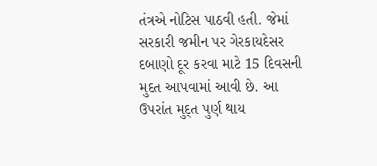તંત્રએ નોટિસ પાઠવી હતી. જેમાં સરકારી જમીન પર ગેરકાયદેસર દબાણો દૂર કરવા માટે 15 દિવસની મુદત આપવામાં આવી છે. આ ઉપરાંત મુદ્ત પુર્ણ થાય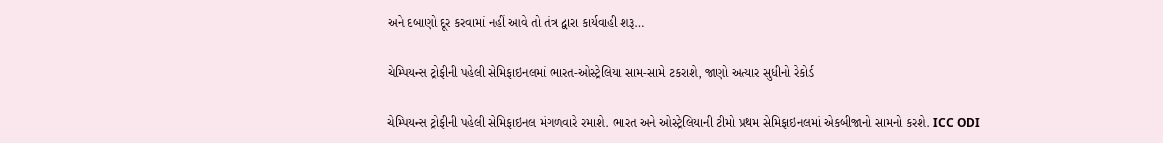અને દબાણો દૂર કરવામાં નહીં આવે તો તંત્ર દ્વારા કાર્યવાહી શરૂ…

ચેમ્પિયન્સ ટ્રોફીની પહેલી સેમિફાઇનલમાં ભારત-ઓસ્ટ્રેલિયા સામ-સામે ટકરાશે, જાણો અત્યાર સુધીનો રેકોર્ડ

ચેમ્પિયન્સ ટ્રોફીની પહેલી સેમિફાઇનલ મંગળવારે રમાશે. ભારત અને ઓસ્ટ્રેલિયાની ટીમો પ્રથમ સેમિફાઇનલમાં એકબીજાનો સામનો કરશે. ICC ODI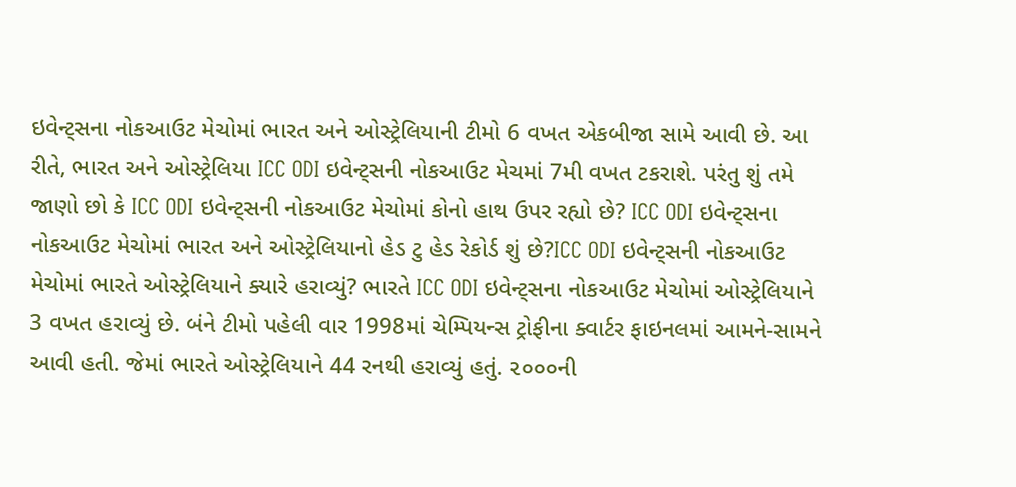ઇવેન્ટ્સના નોકઆઉટ મેચોમાં ભારત અને ઓસ્ટ્રેલિયાની ટીમો 6 વખત એકબીજા સામે આવી છે. આ રીતે, ભારત અને ઓસ્ટ્રેલિયા ICC ODI ઇવેન્ટ્સની નોકઆઉટ મેચમાં 7મી વખત ટકરાશે. પરંતુ શું તમે જાણો છો કે ICC ODI ઇવેન્ટ્સની નોકઆઉટ મેચોમાં કોનો હાથ ઉપર રહ્યો છે? ICC ODI ઇવેન્ટ્સના નોકઆઉટ મેચોમાં ભારત અને ઓસ્ટ્રેલિયાનો હેડ ટુ હેડ રેકોર્ડ શું છે?ICC ODI ઇવેન્ટ્સની નોકઆઉટ મેચોમાં ભારતે ઓસ્ટ્રેલિયાને ક્યારે હરાવ્યું? ભારતે ICC ODI ઇવેન્ટ્સના નોકઆઉટ મેચોમાં ઓસ્ટ્રેલિયાને 3 વખત હરાવ્યું છે. બંને ટીમો પહેલી વાર 1998માં ચેમ્પિયન્સ ટ્રોફીના ક્વાર્ટર ફાઇનલમાં આમને-સામને આવી હતી. જેમાં ભારતે ઓસ્ટ્રેલિયાને 44 રનથી હરાવ્યું હતું. ૨૦૦૦ની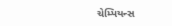ચેમ્પિયન્સ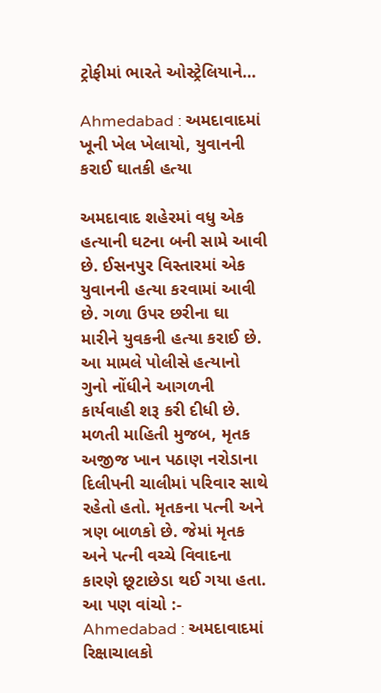ટ્રોફીમાં ભારતે ઓસ્ટ્રેલિયાને…

Ahmedabad : અમદાવાદમાં ખૂની ખેલ ખેલાયો, યુવાનની કરાઈ ઘાતકી હત્યા

અમદાવાદ શહેરમાં વધુ એક હત્યાની ઘટના બની સામે આવી છે. ઈસનપુર વિસ્તારમાં એક યુવાનની હત્યા કરવામાં આવી છે. ગળા ઉપર છરીના ઘા મારીને યુવકની હત્યા કરાઈ છે. આ મામલે પોલીસે હત્યાનો ગુનો નોંધીને આગળની કાર્યવાહી શરૂ કરી દીધી છે. મળતી માહિતી મુજબ, મૃતક અજીજ ખાન પઠાણ નરોડાના દિલીપની ચાલીમાં પરિવાર સાથે રહેતો હતો. મૃતકના પત્ની અને ત્રણ બાળકો છે. જેમાં મૃતક અને પત્ની વચ્ચે વિવાદના કારણે છૂટાછેડા થઈ ગયા હતા. આ પણ વાંચો :- Ahmedabad : અમદાવાદમાં રિક્ષાચાલકો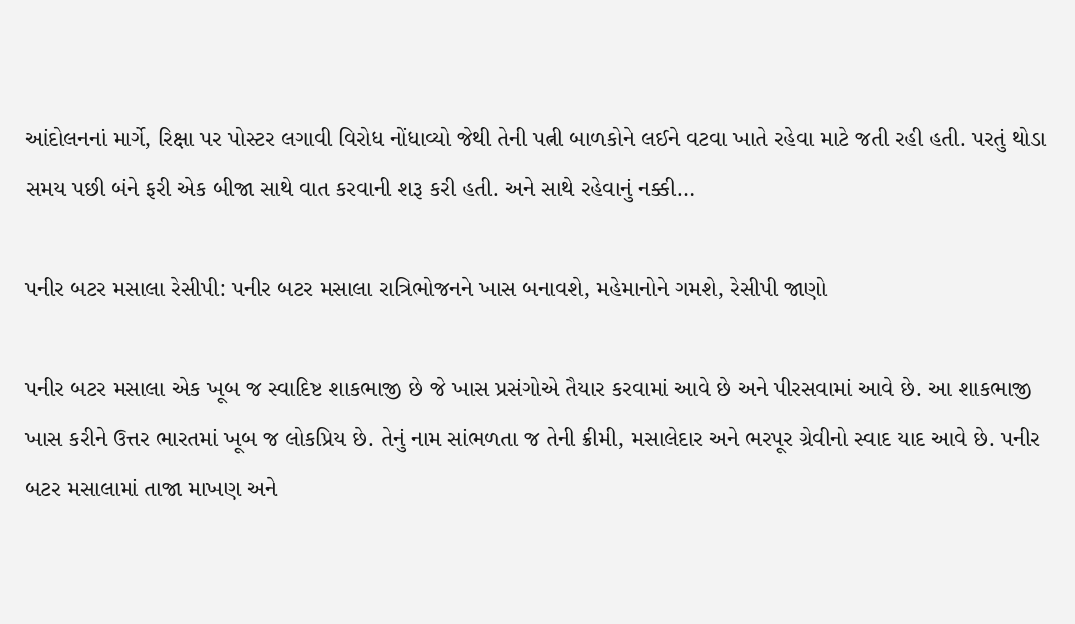આંદોલનનાં માર્ગે, રિક્ષા પર પોસ્ટર લગાવી વિરોધ નોંધાવ્યો જેથી તેની પત્ની બાળકોને લઈને વટવા ખાતે રહેવા માટે જતી રહી હતી. પરતું થોડા સમય પછી બંને ફરી એક બીજા સાથે વાત કરવાની શરૂ કરી હતી. અને સાથે રહેવાનું નક્કી…

પનીર બટર મસાલા રેસીપી: પનીર બટર મસાલા રાત્રિભોજનને ખાસ બનાવશે, મહેમાનોને ગમશે, રેસીપી જાણો

પનીર બટર મસાલા એક ખૂબ જ સ્વાદિષ્ટ શાકભાજી છે જે ખાસ પ્રસંગોએ તૈયાર કરવામાં આવે છે અને પીરસવામાં આવે છે. આ શાકભાજી ખાસ કરીને ઉત્તર ભારતમાં ખૂબ જ લોકપ્રિય છે. તેનું નામ સાંભળતા જ તેની ક્રીમી, મસાલેદાર અને ભરપૂર ગ્રેવીનો સ્વાદ યાદ આવે છે. પનીર બટર મસાલામાં તાજા માખણ અને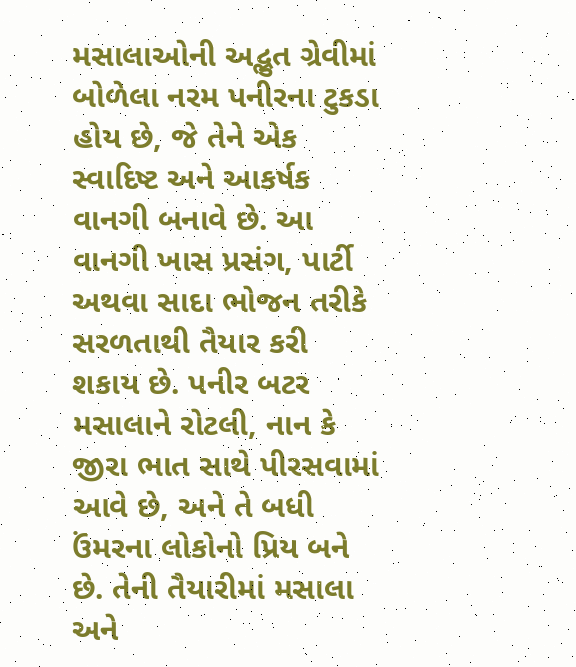મસાલાઓની અદ્ભુત ગ્રેવીમાં બોળેલા નરમ પનીરના ટુકડા હોય છે, જે તેને એક સ્વાદિષ્ટ અને આકર્ષક વાનગી બનાવે છે. આ વાનગી ખાસ પ્રસંગ, પાર્ટી અથવા સાદા ભોજન તરીકે સરળતાથી તૈયાર કરી શકાય છે. પનીર બટર મસાલાને રોટલી, નાન કે જીરા ભાત સાથે પીરસવામાં આવે છે, અને તે બધી ઉંમરના લોકોનો પ્રિય બને છે. તેની તૈયારીમાં મસાલા અને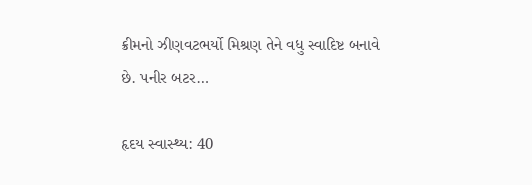ક્રીમનો ઝીણવટભર્યો મિશ્રણ તેને વધુ સ્વાદિષ્ટ બનાવે છે. પનીર બટર…

હૃદય સ્વાસ્થ્ય: 40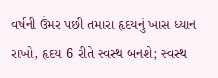વર્ષની ઉંમર પછી તમારા હૃદયનું ખાસ ધ્યાન રાખો, હૃદય 6 રીતે સ્વસ્થ બનશે; સ્વસ્થ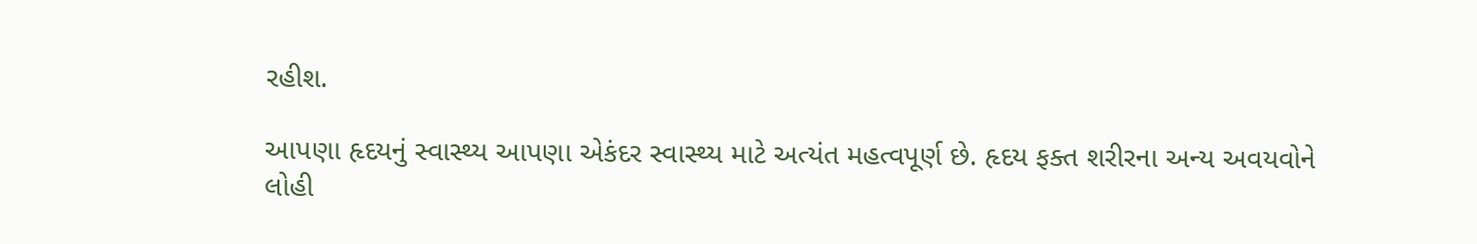રહીશ.

આપણા હૃદયનું સ્વાસ્થ્ય આપણા એકંદર સ્વાસ્થ્ય માટે અત્યંત મહત્વપૂર્ણ છે. હૃદય ફક્ત શરીરના અન્ય અવયવોને લોહી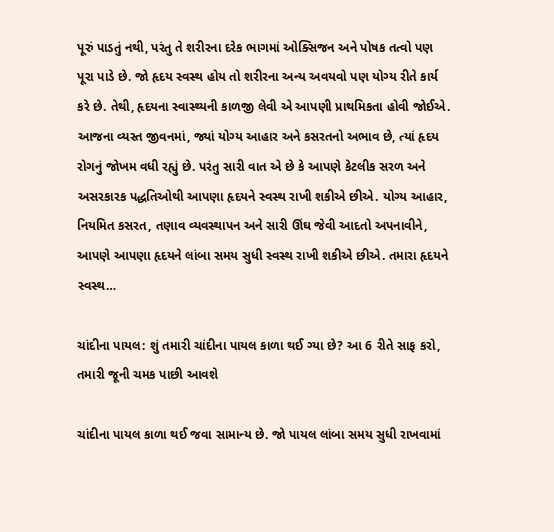પૂરું પાડતું નથી, પરંતુ તે શરીરના દરેક ભાગમાં ઓક્સિજન અને પોષક તત્વો પણ પૂરા પાડે છે. જો હૃદય સ્વસ્થ હોય તો શરીરના અન્ય અવયવો પણ યોગ્ય રીતે કાર્ય કરે છે. તેથી, હૃદયના સ્વાસ્થ્યની કાળજી લેવી એ આપણી પ્રાથમિકતા હોવી જોઈએ. આજના વ્યસ્ત જીવનમાં, જ્યાં યોગ્ય આહાર અને કસરતનો અભાવ છે, ત્યાં હૃદય રોગનું જોખમ વધી રહ્યું છે. પરંતુ સારી વાત એ છે કે આપણે કેટલીક સરળ અને અસરકારક પદ્ધતિઓથી આપણા હૃદયને સ્વસ્થ રાખી શકીએ છીએ. યોગ્ય આહાર, નિયમિત કસરત, તણાવ વ્યવસ્થાપન અને સારી ઊંઘ જેવી આદતો અપનાવીને, આપણે આપણા હૃદયને લાંબા સમય સુધી સ્વસ્થ રાખી શકીએ છીએ. તમારા હૃદયને સ્વસ્થ…

ચાંદીના પાયલ: શું તમારી ચાંદીના પાયલ કાળા થઈ ગ્યા છે? આ 6 રીતે સાફ કરો, તમારી જૂની ચમક પાછી આવશે

ચાંદીના પાયલ કાળા થઈ જવા સામાન્ય છે. જો પાયલ લાંબા સમય સુધી રાખવામાં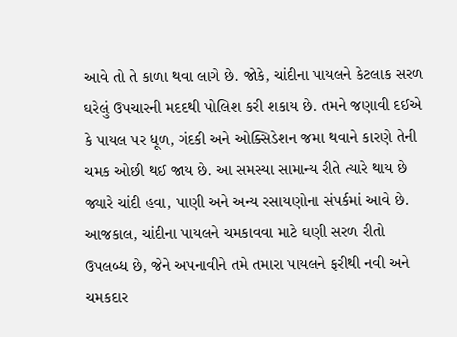આવે તો તે કાળા થવા લાગે છે. જોકે, ચાંદીના પાયલને કેટલાક સરળ ઘરેલું ઉપચારની મદદથી પોલિશ કરી શકાય છે. તમને જણાવી દઈએ કે પાયલ પર ધૂળ, ગંદકી અને ઓક્સિડેશન જમા થવાને કારણે તેની ચમક ઓછી થઈ જાય છે. આ સમસ્યા સામાન્ય રીતે ત્યારે થાય છે જ્યારે ચાંદી હવા, પાણી અને અન્ય રસાયણોના સંપર્કમાં આવે છે. આજકાલ, ચાંદીના પાયલને ચમકાવવા માટે ઘણી સરળ રીતો ઉપલબ્ધ છે, જેને અપનાવીને તમે તમારા પાયલને ફરીથી નવી અને ચમકદાર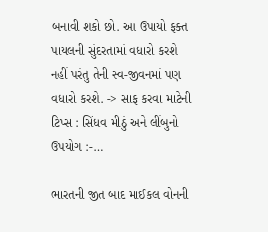બનાવી શકો છો. આ ઉપાયો ફક્ત પાયલની સુંદરતામાં વધારો કરશે નહીં પરંતુ તેની સ્વ-જીવનમાં પણ વધારો કરશે. -> સાફ કરવા માટેની ટિપ્સ : સિંધવ મીઠું અને લીંબુનો ઉપયોગ :-…

ભારતની જીત બાદ માઈકલ વોનની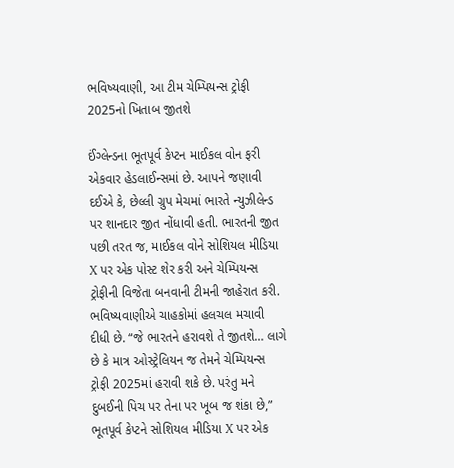ભવિષ્યવાણી, આ ટીમ ચેમ્પિયન્સ ટ્રોફી 2025નો ખિતાબ જીતશે

ઈંગ્લેન્ડના ભૂતપૂર્વ કેપ્ટન માઈકલ વોન ફરી એકવાર હેડલાઈન્સમાં છે. આપને જણાવી દઈએ કે, છેલ્લી ગ્રુપ મેચમાં ભારતે ન્યુઝીલેન્ડ પર શાનદાર જીત નોંધાવી હતી. ભારતની જીત પછી તરત જ, માઈકલ વોને સોશિયલ મીડિયા X પર એક પોસ્ટ શેર કરી અને ચેમ્પિયન્સ ટ્રોફીની વિજેતા બનવાની ટીમની જાહેરાત કરી. ભવિષ્યવાણીએ ચાહકોમાં હલચલ મચાવી દીધી છે. “જે ભારતને હરાવશે તે જીતશે… લાગે છે કે માત્ર ઓસ્ટ્રેલિયન જ તેમને ચેમ્પિયન્સ ટ્રોફી 2025માં હરાવી શકે છે. પરંતુ મને દુબઈની પિચ પર તેના પર ખૂબ જ શંકા છે,” ભૂતપૂર્વ કેપ્ટને સોશિયલ મીડિયા X પર એક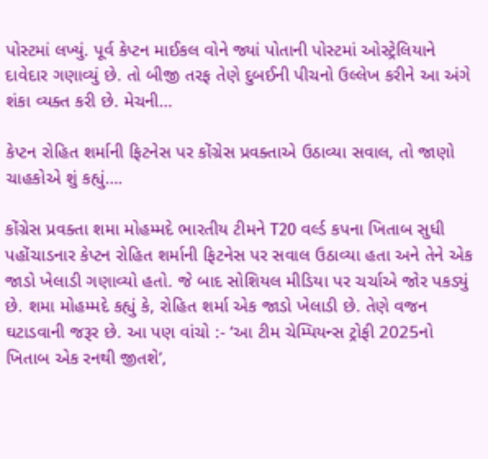પોસ્ટમાં લખ્યું. પૂર્વ કેપ્ટન માઈકલ વોને જ્યાં પોતાની પોસ્ટમાં ઓસ્ટ્રેલિયાને દાવેદાર ગણાવ્યું છે. તો બીજી તરફ તેણે દુબઈની પીચનો ઉલ્લેખ કરીને આ અંગે શંકા વ્યક્ત કરી છે. મેચની…

કેપ્ટન રોહિત શર્માની ફિટનેસ પર કોંગ્રેસ પ્રવક્તાએ ઉઠાવ્યા સવાલ, તો જાણો ચાહકોએ શું કહ્યું….

કોંગ્રેસ પ્રવક્તા શમા મોહમ્મદે ભારતીય ટીમને T20 વર્લ્ડ કપના ખિતાબ સુધી પહોંચાડનાર કેપ્ટન રોહિત શર્માની ફિટનેસ પર સવાલ ઉઠાવ્યા હતા અને તેને એક જાડો ખેલાડી ગણાવ્યો હતો. જે બાદ સોશિયલ મીડિયા પર ચર્ચાએ જોર પકડ્યું છે. શમા મોહમ્મદે કહ્યું કે, રોહિત શર્મા એક જાડો ખેલાડી છે. તેણે વજન ઘટાડવાની જરૂર છે. આ પણ વાંચો :- ‘આ ટીમ ચેમ્પિયન્સ ટ્રોફી 2025નો ખિતાબ એક રનથી જીતશે’,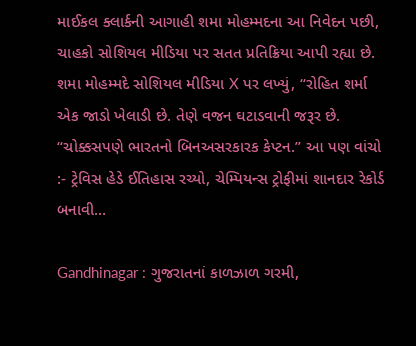માઈકલ ક્લાર્કની આગાહી શમા મોહમ્મદના આ નિવેદન પછી, ચાહકો સોશિયલ મીડિયા પર સતત પ્રતિક્રિયા આપી રહ્યા છે. શમા મોહમ્મદે સોશિયલ મીડિયા X પર લખ્યું, “રોહિત શર્મા એક જાડો ખેલાડી છે. તેણે વજન ઘટાડવાની જરૂર છે. “ચોક્કસપણે ભારતનો બિનઅસરકારક કેપ્ટન.” આ પણ વાંચો :- ટ્રેવિસ હેડે ઈતિહાસ રચ્યો, ચેમ્પિયન્સ ટ્રોફીમાં શાનદાર રેકોર્ડ બનાવી…

Gandhinagar : ગુજરાતનાં કાળઝાળ ગરમી,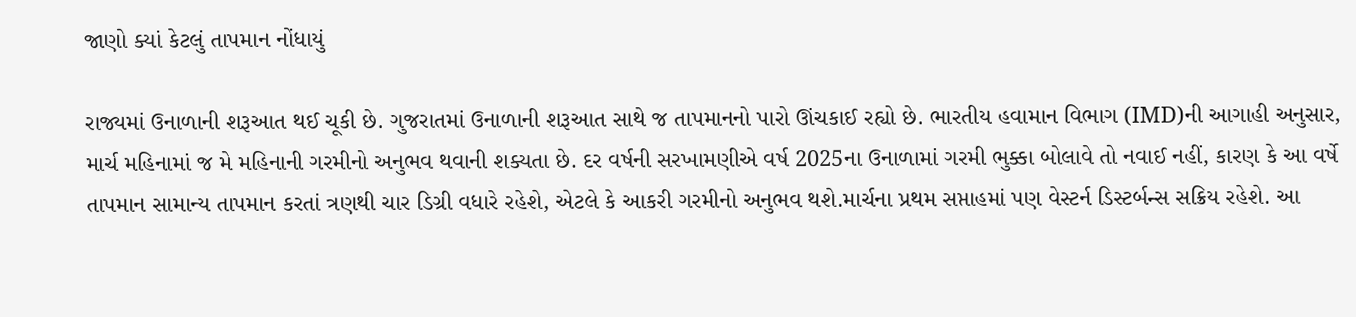જાણો ક્યાં કેટલું તાપમાન નોંધાયું

રાજ્યમાં ઉનાળાની શરૂઆત થઈ ચૂકી છે. ગુજરાતમાં ઉનાળાની શરૂઆત સાથે જ તાપમાનનો પારો ઊંચકાઈ રહ્યો છે. ભારતીય હવામાન વિભાગ (IMD)ની આગાહી અનુસાર, માર્ચ મહિનામાં જ મે મહિનાની ગરમીનો અનુભવ થવાની શક્યતા છે. દર વર્ષની સરખામણીએ વર્ષ 2025ના ઉનાળામાં ગરમી ભુક્કા બોલાવે તો નવાઈ નહીં, કારણ કે આ વર્ષે તાપમાન સામાન્ય તાપમાન કરતાં ત્રણથી ચાર ડિગ્રી વધારે રહેશે, એટલે કે આકરી ગરમીનો અનુભવ થશે.માર્ચના પ્રથમ સપ્તાહમાં પણ વેસ્ટર્ન ડિસ્ટર્બન્સ સક્રિય રહેશે. આ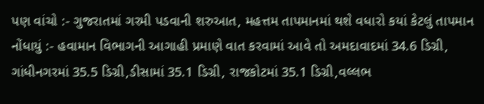પણ વાંચો :- ગુજરાતમાં ગરમી પડવાની શરુઆત, મહત્તમ તાપમાનમાં થશે વધારો કયાં કેટલું તાપમાન નોંધાયું :- હવામાન વિભાગની આગાહી પ્રમાણે વાત કરવામાં આવે તો અમદાવાદમાં 34.6 ડિગ્રી, ગાંધીનગરમાં 35.5 ડિગ્રી,ડીસામાં 35.1 ડિગ્રી, રાજકોટમાં 35.1 ડિગ્રી,વલ્લભ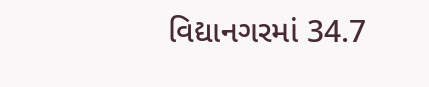વિદ્યાનગરમાં 34.7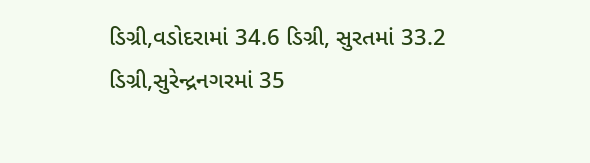ડિગ્રી,વડોદરામાં 34.6 ડિગ્રી, સુરતમાં 33.2 ડિગ્રી,સુરેન્દ્રનગરમાં 35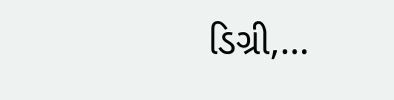ડિગ્રી,…